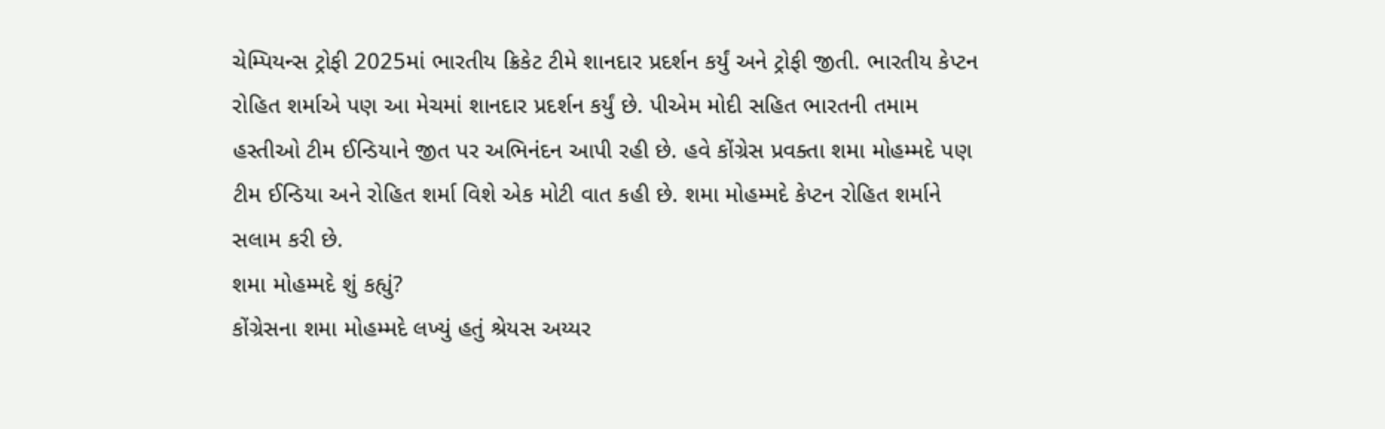ચેમ્પિયન્સ ટ્રોફી 2025માં ભારતીય ક્રિકેટ ટીમે શાનદાર પ્રદર્શન કર્યું અને ટ્રોફી જીતી. ભારતીય કેપ્ટન રોહિત શર્માએ પણ આ મેચમાં શાનદાર પ્રદર્શન કર્યું છે. પીએમ મોદી સહિત ભારતની તમામ હસ્તીઓ ટીમ ઈન્ડિયાને જીત પર અભિનંદન આપી રહી છે. હવે કોંગ્રેસ પ્રવક્તા શમા મોહમ્મદે પણ ટીમ ઈન્ડિયા અને રોહિત શર્મા વિશે એક મોટી વાત કહી છે. શમા મોહમ્મદે કેપ્ટન રોહિત શર્માને સલામ કરી છે.
શમા મોહમ્મદે શું કહ્યું?
કોંગ્રેસના શમા મોહમ્મદે લખ્યું હતું શ્રેયસ અય્યર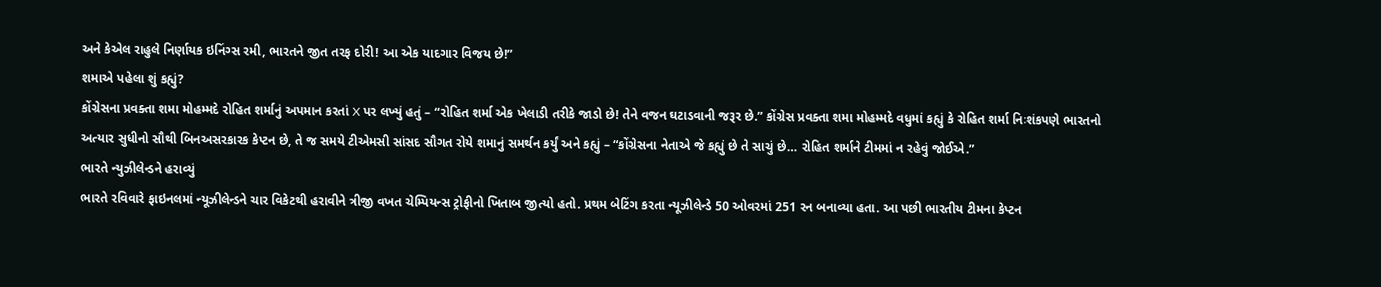અને કેએલ રાહુલે નિર્ણાયક ઇનિંગ્સ રમી, ભારતને જીત તરફ દોરી! આ એક યાદગાર વિજય છે!”
શમાએ પહેલા શું કહ્યું?
કોંગ્રેસના પ્રવક્તા શમા મોહમ્મદે રોહિત શર્માનું અપમાન કરતાં X પર લખ્યું હતું – “રોહિત શર્મા એક ખેલાડી તરીકે જાડો છે! તેને વજન ઘટાડવાની જરૂર છે.” કોંગ્રેસ પ્રવક્તા શમા મોહમ્મદે વધુમાં કહ્યું કે રોહિત શર્મા નિઃશંકપણે ભારતનો અત્યાર સુધીનો સૌથી બિનઅસરકારક કેપ્ટન છે, તે જ સમયે ટીએમસી સાંસદ સૌગત રોયે શમાનું સમર્થન કર્યું અને કહ્યું – “કોંગ્રેસના નેતાએ જે કહ્યું છે તે સાચું છે… રોહિત શર્માને ટીમમાં ન રહેવું જોઈએ.”
ભારતે ન્યુઝીલેન્ડને હરાવ્યું
ભારતે રવિવારે ફાઇનલમાં ન્યૂઝીલેન્ડને ચાર વિકેટથી હરાવીને ત્રીજી વખત ચેમ્પિયન્સ ટ્રોફીનો ખિતાબ જીત્યો હતો. પ્રથમ બેટિંગ કરતા ન્યૂઝીલેન્ડે 50 ઓવરમાં 251 રન બનાવ્યા હતા. આ પછી ભારતીય ટીમના કેપ્ટન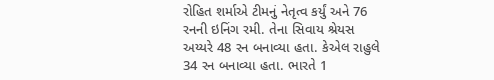રોહિત શર્માએ ટીમનું નેતૃત્વ કર્યું અને 76 રનની ઇનિંગ રમી. તેના સિવાય શ્રેયસ અય્યરે 48 રન બનાવ્યા હતા. કેએલ રાહુલે 34 રન બનાવ્યા હતા. ભારતે 1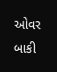ઓવર બાકી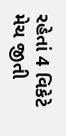રહેતાં 4 વિકેટે મેચ જીતી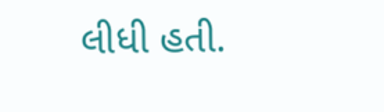લીધી હતી.